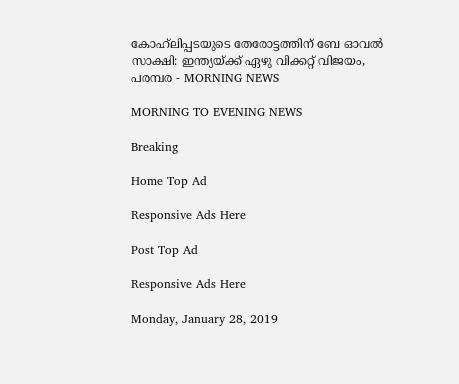കോഹ്‌ലിപ്പടയുടെ തേരോട്ടത്തിന് ബേ ഓവല്‍ സാക്ഷി: ഇന്ത്യയ്ക്ക് ഏഴു വിക്കറ്റ് വിജയം, പരമ്പര - MORNING NEWS

MORNING TO EVENING NEWS

Breaking

Home Top Ad

Responsive Ads Here

Post Top Ad

Responsive Ads Here

Monday, January 28, 2019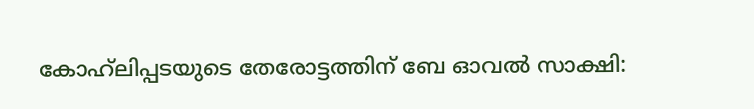കോഹ്‌ലിപ്പടയുടെ തേരോട്ടത്തിന് ബേ ഓവല്‍ സാക്ഷി: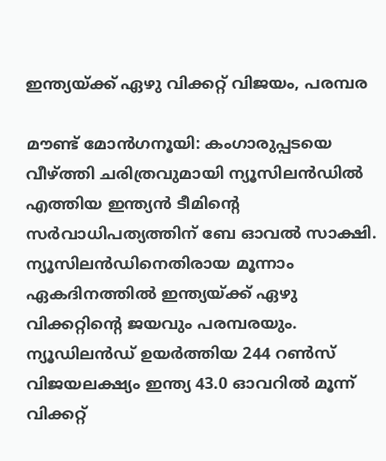ഇന്ത്യയ്ക്ക് ഏഴു വിക്കറ്റ് വിജയം, പരമ്പര

മൗണ്ട് മോന്‍ഗനൂയി: കംഗാരുപ്പടയെ വീഴ്ത്തി ചരിത്രവുമായി ന്യൂസിലന്‍ഡില്‍ എത്തിയ ഇന്ത്യന്‍ ടീമിന്റെ സര്‍വാധിപത്യത്തിന് ബേ ഓവല്‍ സാക്ഷി. ന്യൂസിലന്‍ഡിനെതിരായ മൂന്നാം ഏകദിനത്തില്‍ ഇന്ത്യയ്ക്ക് ഏഴു വിക്കറ്റിന്റെ ജയവും പരമ്പരയും. ന്യൂഡിലന്‍ഡ് ഉയര്‍ത്തിയ 244 റണ്‍സ് വിജയലക്ഷ്യം ഇന്ത്യ 43.0 ഓവറില്‍ മൂന്ന് വിക്കറ്റ്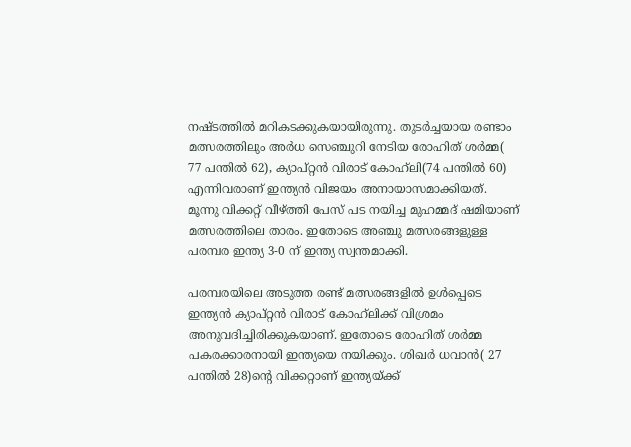നഷ്ടത്തില്‍ മറികടക്കുകയായിരുന്നു. തുടര്‍ച്ചയായ രണ്ടാം മത്സരത്തിലും അര്‍ധ സെഞ്ചുറി നേടിയ രോഹിത് ശര്‍മ്മ( 77 പന്തില്‍ 62), ക്യാപ്റ്റന്‍ വിരാട് കോഹ്‌ലി(74 പന്തില്‍ 60) എന്നിവരാണ് ഇന്ത്യന്‍ വിജയം അനായാസമാക്കിയത്. മൂന്നു വിക്കറ്റ് വീഴ്ത്തി പേസ് പട നയിച്ച മുഹമ്മദ് ഷമിയാണ് മത്സരത്തിലെ താരം. ഇതോടെ അഞ്ചു മത്സരങ്ങളുള്ള പരമ്പര ഇന്ത്യ 3-0 ന് ഇന്ത്യ സ്വന്തമാക്കി.

പരമ്പരയിലെ അടുത്ത രണ്ട് മത്സരങ്ങളില്‍ ഉള്‍പ്പെടെ ഇന്ത്യന്‍ ക്യാപ്റ്റന്‍ വിരാട് കോഹ്‌ലിക്ക് വിശ്രമം അനുവദിച്ചിരിക്കുകയാണ്. ഇതോടെ രോഹിത് ശര്‍മ്മ പകരക്കാരനായി ഇന്ത്യയെ നയിക്കും. ശിഖര്‍ ധവാന്‍( 27 പന്തില്‍ 28)ന്റെ വിക്കറ്റാണ് ഇന്ത്യയ്ക്ക്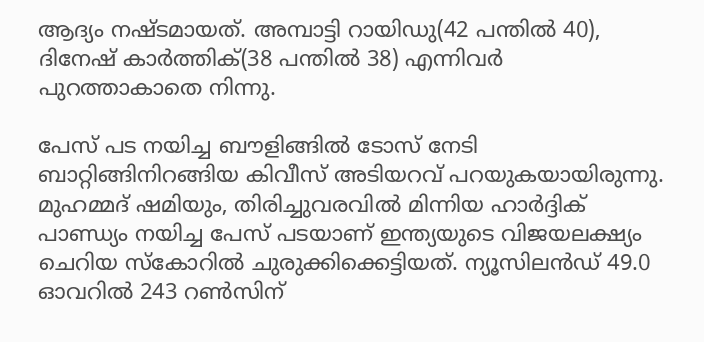ആദ്യം നഷ്ടമായത്. അമ്പാട്ടി റായിഡു(42 പന്തില്‍ 40), ദിനേഷ് കാര്‍ത്തിക്(38 പന്തില്‍ 38) എന്നിവര്‍ പുറത്താകാതെ നിന്നു.

പേസ് പട നയിച്ച ബൗളിങ്ങില്‍ ടോസ് നേടി ബാറ്റിങ്ങിനിറങ്ങിയ കിവീസ് അടിയറവ് പറയുകയായിരുന്നു. മുഹമ്മദ് ഷമിയും, തിരിച്ചുവരവില്‍ മിന്നിയ ഹാര്‍ദ്ദിക് പാണ്ഡ്യം നയിച്ച പേസ് പടയാണ് ഇന്ത്യയുടെ വിജയലക്ഷ്യം ചെറിയ സ്‌കോറില്‍ ചുരുക്കിക്കെട്ടിയത്. ന്യൂസിലന്‍ഡ് 49.0 ഓവറില്‍ 243 റണ്‍സിന്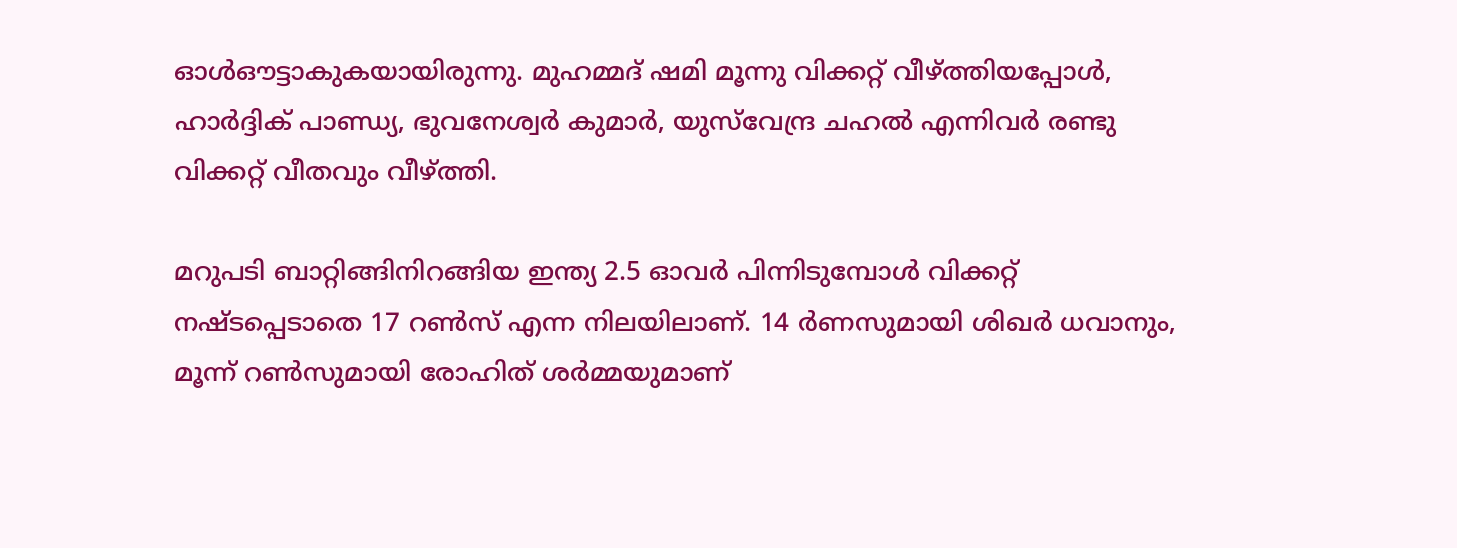ഓള്‍ഔട്ടാകുകയായിരുന്നു. മുഹമ്മദ് ഷമി മൂന്നു വിക്കറ്റ് വീഴ്ത്തിയപ്പോള്‍, ഹാര്‍ദ്ദിക് പാണ്ഡ്യ, ഭുവനേശ്വര്‍ കുമാര്‍, യുസ്‌വേന്ദ്ര ചഹല്‍ എന്നിവര്‍ രണ്ടു വിക്കറ്റ് വീതവും വീഴ്ത്തി.

മറുപടി ബാറ്റിങ്ങിനിറങ്ങിയ ഇന്ത്യ 2.5 ഓവര്‍ പിന്നിടുമ്പോള്‍ വിക്കറ്റ് നഷ്ടപ്പെടാതെ 17 റണ്‍സ് എന്ന നിലയിലാണ്. 14 ര്‍ണസുമായി ശിഖര്‍ ധവാനും, മൂന്ന് റണ്‍സുമായി രോഹിത് ശര്‍മ്മയുമാണ്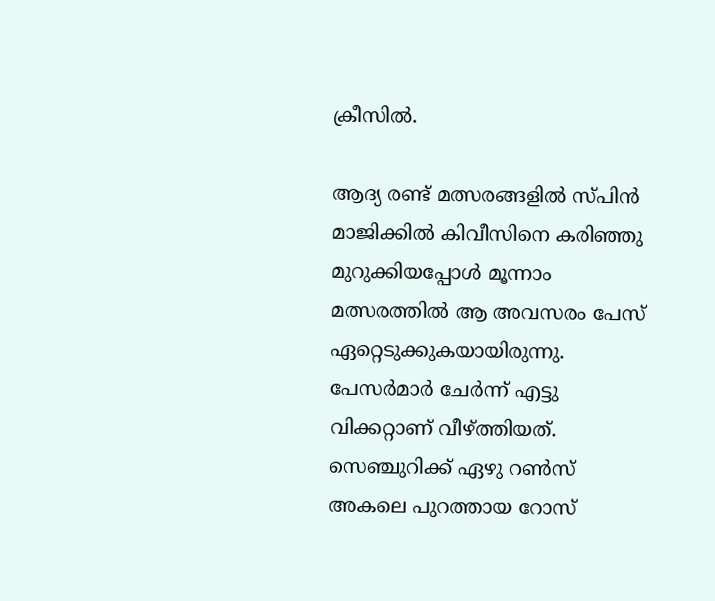ക്രീസില്‍.

ആദ്യ രണ്ട് മത്സരങ്ങളില്‍ സ്പിന്‍ മാജിക്കില്‍ കിവീസിനെ കരിഞ്ഞു മുറുക്കിയപ്പോള്‍ മൂന്നാം മത്സരത്തില്‍ ആ അവസരം പേസ് ഏറ്റെടുക്കുകയായിരുന്നു. പേസര്‍മാര്‍ ചേര്‍ന്ന് എട്ടു വിക്കറ്റാണ് വീഴ്ത്തിയത്. സെഞ്ചുറിക്ക് ഏഴു റണ്‍സ് അകലെ പുറത്തായ റോസ്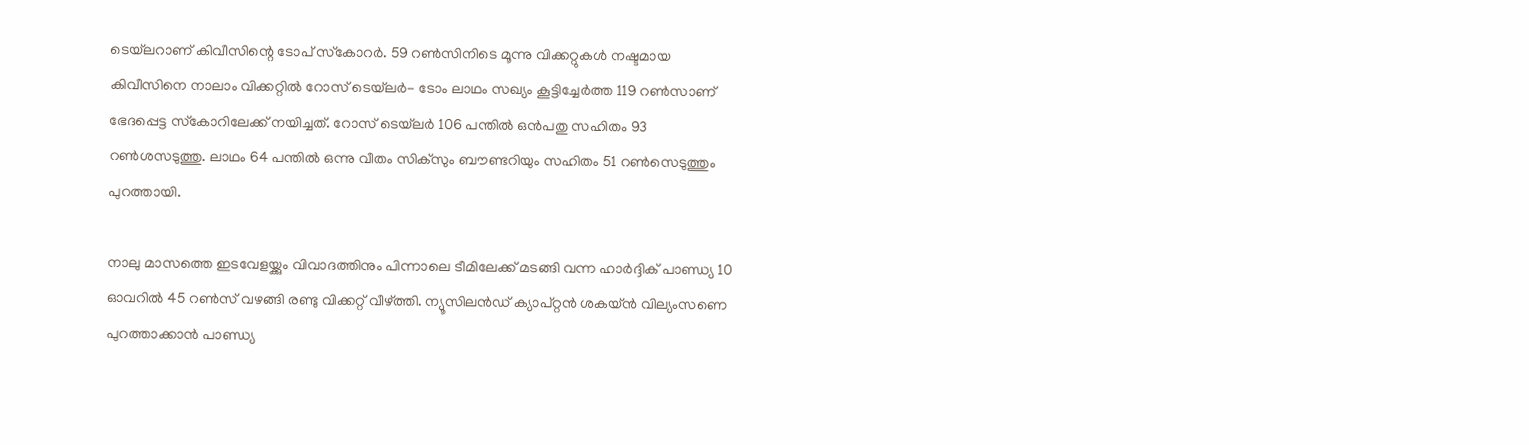ടെയ്‌ലറാണ് കിവീസിന്റെ ടോപ് സ്‌കോറര്‍. 59 റണ്‍സിനിടെ മൂന്നു വിക്കറ്റുകള്‍ നഷ്ടമായ കിവീസിനെ നാലാം വിക്കറ്റില്‍ റോസ് ടെയ്‌ലര്‍- ടോം ലാഥം സഖ്യം കൂട്ടിച്ചേര്‍ത്ത 119 റണ്‍സാണ് ഭേദപ്പെട്ട സ്‌കോറിലേക്ക് നയിച്ചത്. റോസ് ടെയ്‌ലര്‍ 106 പന്തില്‍ ഒന്‍പതു സഹിതം 93 റണ്‍ശസടുത്തു. ലാഥം 64 പന്തില്‍ ഒന്നു വീതം സിക്‌സും ബൗണ്ടറിയും സഹിതം 51 റണ്‍സെടുത്തും പുറത്തായി.

നാലു മാസത്തെ ഇടവേളയ്ക്കും വിവാദത്തിനും പിന്നാലെ ടീമിലേക്ക് മടങ്ങി വന്ന ഹാര്‍ദ്ദിക് പാണ്ഡ്യ 10 ഓവറില്‍ 45 റണ്‍സ് വഴങ്ങി രണ്ടു വിക്കറ്റ് വീഴ്ത്തി. ന്യൂസിലന്‍ഡ് ക്യാപ്റ്റന്‍ ശകയ്ന്‍ വില്യംസണെ പുറത്താക്കാന്‍ പാണ്ഡ്യ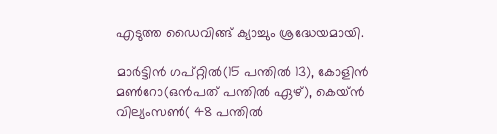എടുത്ത ഡൈവിങ്ങ് ക്യാച്ചും ശ്രദ്ധേയമായി.

മാര്‍ട്ടിന്‍ ഗപ്റ്റില്‍(15 പന്തില്‍ 13), കോളിന്‍ മണ്‍റോ(ഒന്‍പത് പന്തില്‍ ഏഴ്), കെയ്ന്‍ വില്യംസണ്‍( 48 പന്തില്‍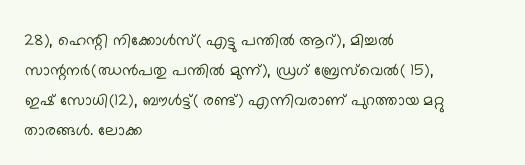28), ഹെന്റി നിക്കോള്‍സ്( എട്ടു പന്തില്‍ ആറ്), മിച്ചല്‍ സാന്റനര്‍(ഝന്‍പതു പന്തില്‍ മുന്ന്), ഡ്രഗ് ബ്രേസ്‌വെല്‍( 15), ഇഷ് സോധി(12), ബൗള്‍ട്ട്( രണ്ട്) എന്നിവരാണ് പുറത്തായ മറ്റു താരങ്ങള്‍. ലോക്ക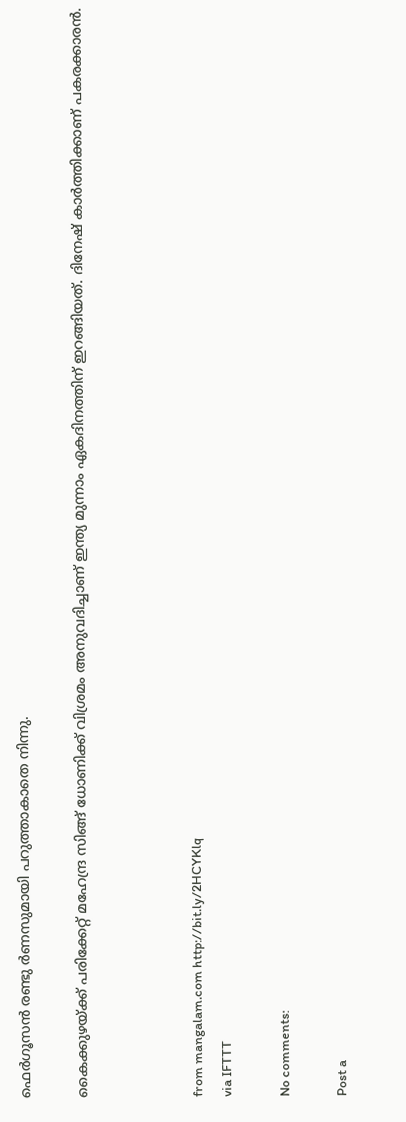ഫെര്‍ഗൂസന്‍ രണ്ടു ര്‍ണസുമായി പറുത്താകാതെ നിന്നു.

കൈക്കുഴയ്ക്ക് പരിക്കേറ്റ് മഹേന്ദ്ര സിങ്ങ് ധോണിക്ക് വിശ്രമം അനുവദിച്ചാണ് ഇന്ത്യ മുന്നാം ഏകദിനത്തിന് ഇറങ്ങിയത്. ദിനേഷ് കാര്‍ത്തിക്കാണ് പകരക്കാരന്‍.



from mangalam.com http://bit.ly/2HCYKlq
via IFTTT

No comments:

Post a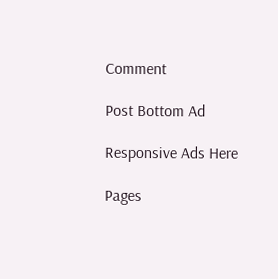Comment

Post Bottom Ad

Responsive Ads Here

Pages